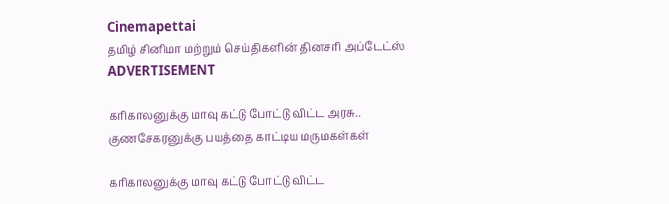Cinemapettai
தமிழ் சினிமா மற்றும் செய்திகளின் தினசரி அப்டேட்ஸ்
ADVERTISEMENT

கரிகாலனுக்கு மாவு கட்டு போட்டு விட்ட அரசு.. குணசேகரனுக்கு பயத்தை காட்டிய மருமகள்கள்

கரிகாலனுக்கு மாவு கட்டு போட்டு விட்ட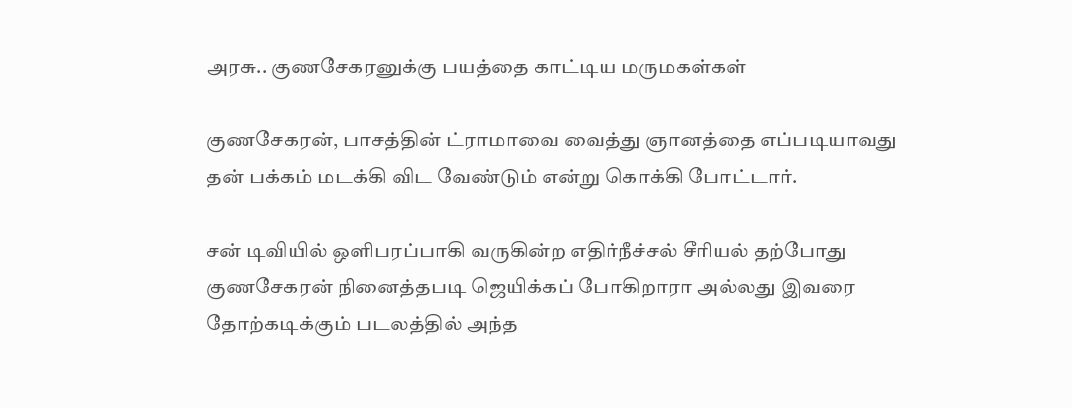அரசு.. குணசேகரனுக்கு பயத்தை காட்டிய மருமகள்கள்

குணசேகரன், பாசத்தின் ட்ராமாவை வைத்து ஞானத்தை எப்படியாவது தன் பக்கம் மடக்கி விட வேண்டும் என்று கொக்கி போட்டார்.

சன் டிவியில் ஒளிபரப்பாகி வருகின்ற எதிர்நீச்சல் சீரியல் தற்போது குணசேகரன் நினைத்தபடி ஜெயிக்கப் போகிறாரா அல்லது இவரை தோற்கடிக்கும் படலத்தில் அந்த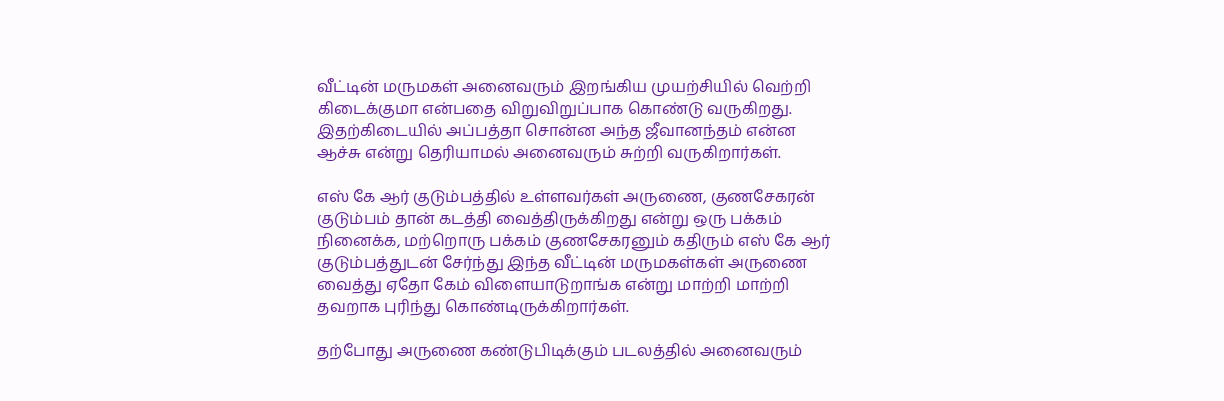வீட்டின் மருமகள் அனைவரும் இறங்கிய முயற்சியில் வெற்றி கிடைக்குமா என்பதை விறுவிறுப்பாக கொண்டு வருகிறது. இதற்கிடையில் அப்பத்தா சொன்ன அந்த ஜீவானந்தம் என்ன ஆச்சு என்று தெரியாமல் அனைவரும் சுற்றி வருகிறார்கள்.

எஸ் கே ஆர் குடும்பத்தில் உள்ளவர்கள் அருணை, குணசேகரன் குடும்பம் தான் கடத்தி வைத்திருக்கிறது என்று ஒரு பக்கம் நினைக்க, மற்றொரு பக்கம் குணசேகரனும் கதிரும் எஸ் கே ஆர் குடும்பத்துடன் சேர்ந்து இந்த வீட்டின் மருமகள்கள் அருணை வைத்து ஏதோ கேம் விளையாடுறாங்க என்று மாற்றி மாற்றி தவறாக புரிந்து கொண்டிருக்கிறார்கள்.

தற்போது அருணை கண்டுபிடிக்கும் படலத்தில் அனைவரும்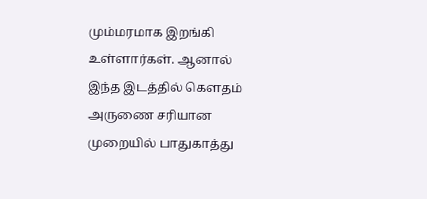மும்மரமாக இறங்கி உள்ளார்கள். ஆனால் இந்த இடத்தில் கௌதம் அருணை சரியான முறையில் பாதுகாத்து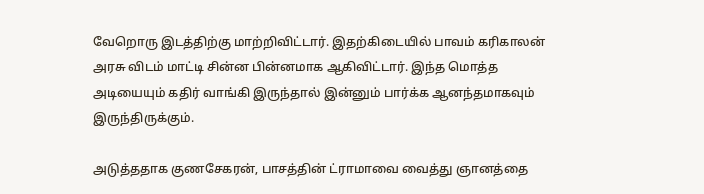வேறொரு இடத்திற்கு மாற்றிவிட்டார். இதற்கிடையில் பாவம் கரிகாலன் அரசு விடம் மாட்டி சின்ன பின்னமாக ஆகிவிட்டார். இந்த மொத்த அடியையும் கதிர் வாங்கி இருந்தால் இன்னும் பார்க்க ஆனந்தமாகவும் இருந்திருக்கும்.

அடுத்ததாக குணசேகரன், பாசத்தின் ட்ராமாவை வைத்து ஞானத்தை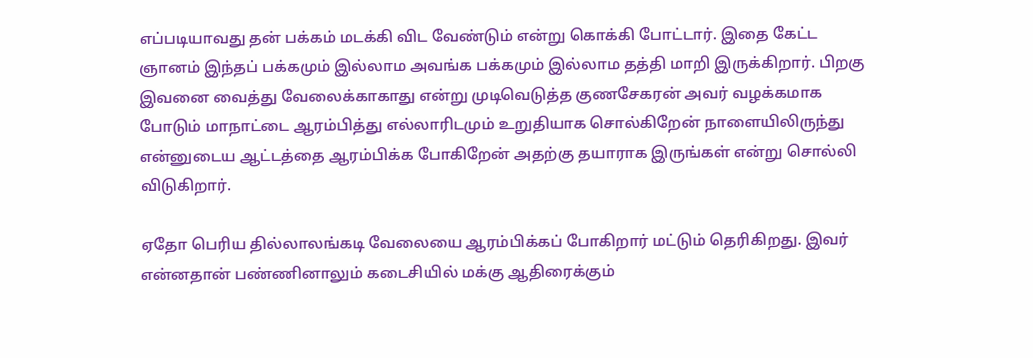எப்படியாவது தன் பக்கம் மடக்கி விட வேண்டும் என்று கொக்கி போட்டார். இதை கேட்ட ஞானம் இந்தப் பக்கமும் இல்லாம அவங்க பக்கமும் இல்லாம தத்தி மாறி இருக்கிறார். பிறகு இவனை வைத்து வேலைக்காகாது என்று முடிவெடுத்த குணசேகரன் அவர் வழக்கமாக போடும் மாநாட்டை ஆரம்பித்து எல்லாரிடமும் உறுதியாக சொல்கிறேன் நாளையிலிருந்து என்னுடைய ஆட்டத்தை ஆரம்பிக்க போகிறேன் அதற்கு தயாராக இருங்கள் என்று சொல்லி விடுகிறார்.

ஏதோ பெரிய தில்லாலங்கடி வேலையை ஆரம்பிக்கப் போகிறார் மட்டும் தெரிகிறது. இவர் என்னதான் பண்ணினாலும் கடைசியில் மக்கு ஆதிரைக்கும்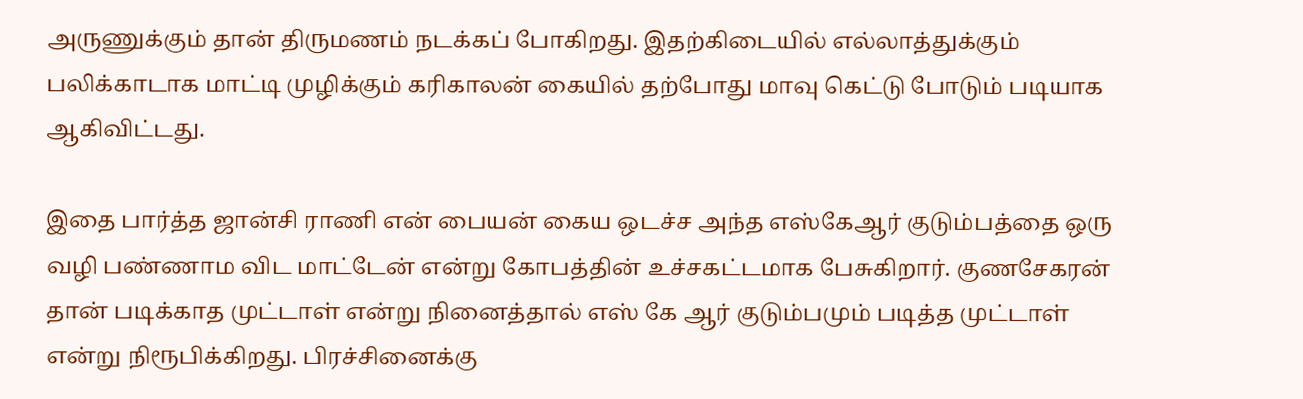அருணுக்கும் தான் திருமணம் நடக்கப் போகிறது. இதற்கிடையில் எல்லாத்துக்கும் பலிக்காடாக மாட்டி முழிக்கும் கரிகாலன் கையில் தற்போது மாவு கெட்டு போடும் படியாக ஆகிவிட்டது.

இதை பார்த்த ஜான்சி ராணி என் பையன் கைய ஒடச்ச அந்த எஸ்கேஆர் குடும்பத்தை ஒரு வழி பண்ணாம விட மாட்டேன் என்று கோபத்தின் உச்சகட்டமாக பேசுகிறார். குணசேகரன் தான் படிக்காத முட்டாள் என்று நினைத்தால் எஸ் கே ஆர் குடும்பமும் படித்த முட்டாள் என்று நிரூபிக்கிறது. பிரச்சினைக்கு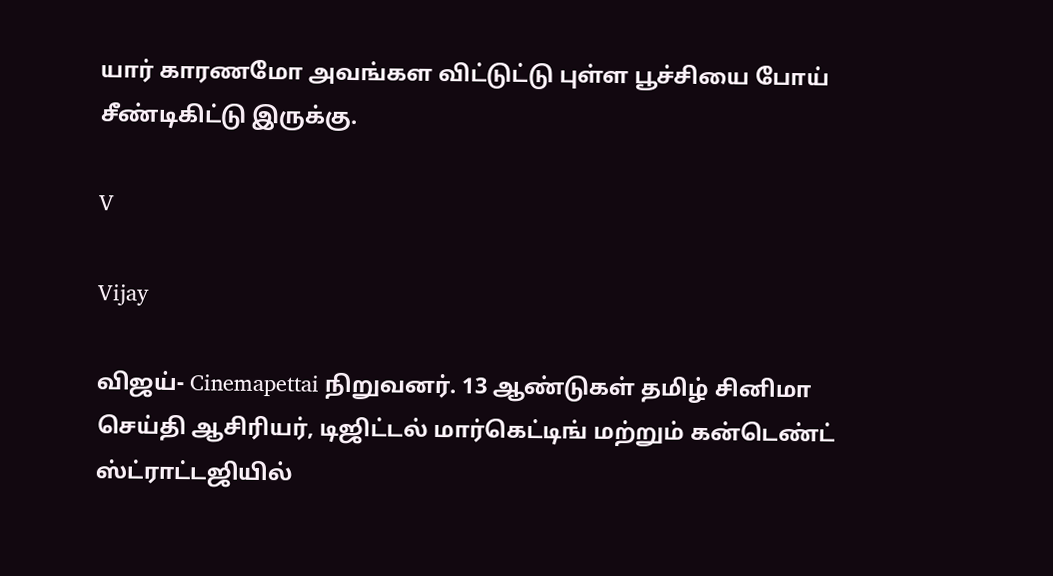யார் காரணமோ அவங்கள விட்டுட்டு புள்ள பூச்சியை போய் சீண்டிகிட்டு இருக்கு.

V

Vijay

விஜய்- Cinemapettai நிறுவனர். 13 ஆண்டுகள் தமிழ் சினிமா செய்தி ஆசிரியர், டிஜிட்டல் மார்கெட்டிங் மற்றும் கன்டெண்ட் ஸ்ட்ராட்டஜியில்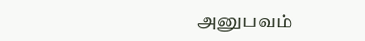அனுபவம்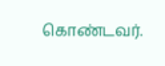கொண்டவர்.